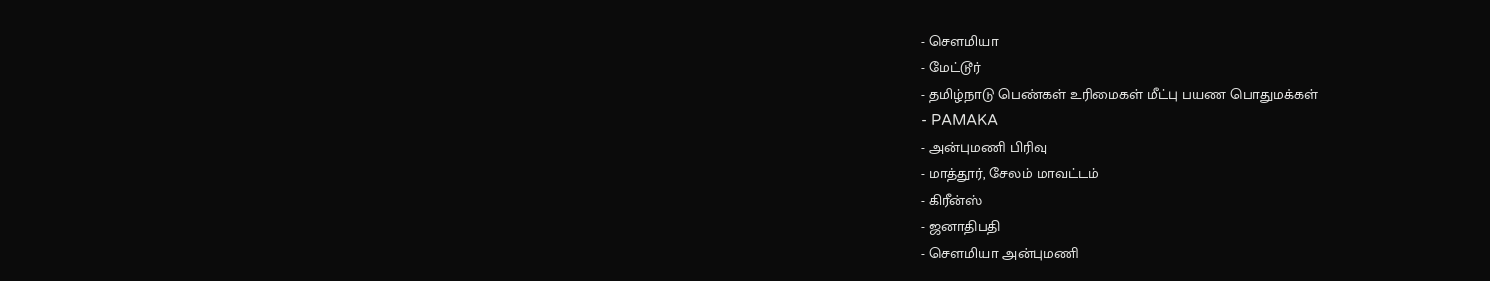- சௌமியா
- மேட்டூர்
- தமிழ்நாடு பெண்கள் உரிமைகள் மீட்பு பயண பொதுமக்கள்
- PAMAKA
- அன்புமணி பிரிவு
- மாத்தூர், சேலம் மாவட்டம்
- கிரீன்ஸ்
- ஜனாதிபதி
- சௌமியா அன்புமணி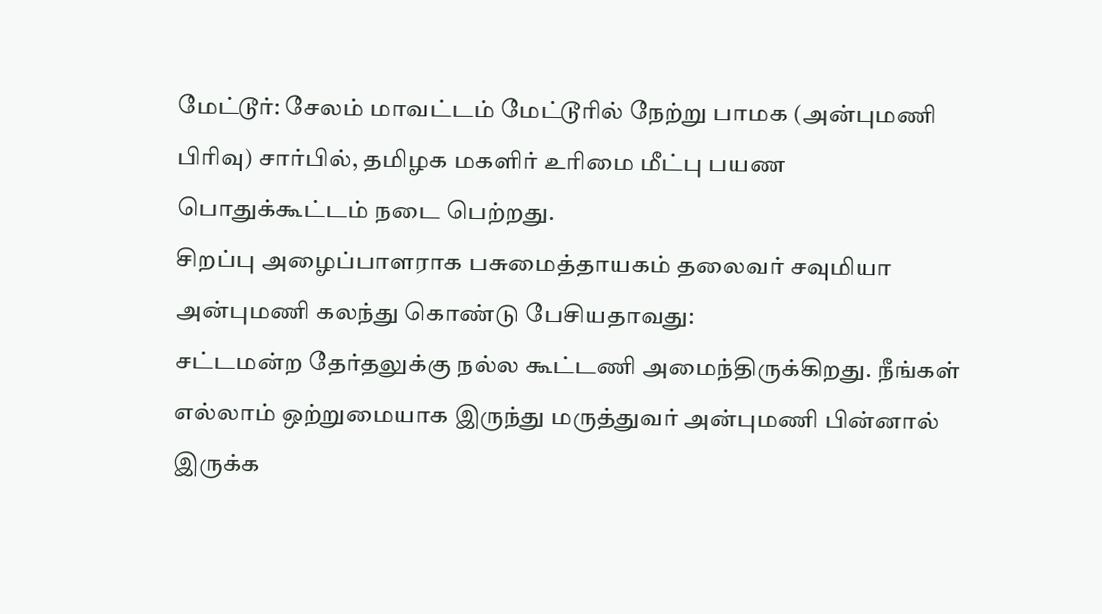மேட்டூர்: சேலம் மாவட்டம் மேட்டூரில் நேற்று பாமக (அன்புமணி பிரிவு) சார்பில், தமிழக மகளிர் உரிமை மீட்பு பயண பொதுக்கூட்டம் நடை பெற்றது.
சிறப்பு அழைப்பாளராக பசுமைத்தாயகம் தலைவர் சவுமியா அன்புமணி கலந்து கொண்டு பேசியதாவது:
சட்டமன்ற தேர்தலுக்கு நல்ல கூட்டணி அமைந்திருக்கிறது. நீங்கள் எல்லாம் ஒற்றுமையாக இருந்து மருத்துவர் அன்புமணி பின்னால் இருக்க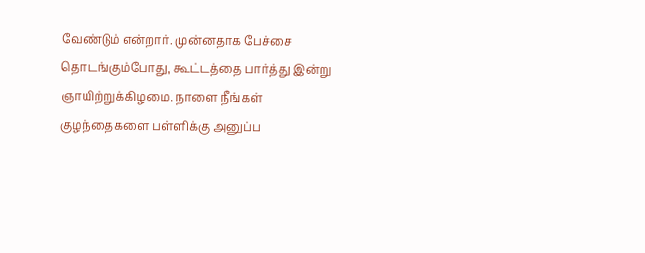வேண்டும் என்றார். முன்னதாக பேச்சை தொடங்கும்போது, கூட்டத்தை பார்த்து இன்று ஞாயிற்றுக்கிழமை. நாளை நீங்கள் குழந்தைகளை பள்ளிக்கு அனுப்ப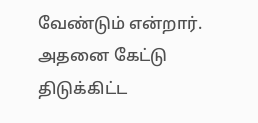வேண்டும் என்றார். அதனை கேட்டு திடுக்கிட்ட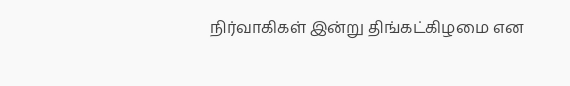நிர்வாகிகள் இன்று திங்கட்கிழமை என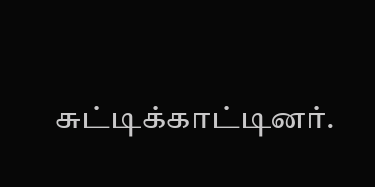சுட்டிக்காட்டினர்.